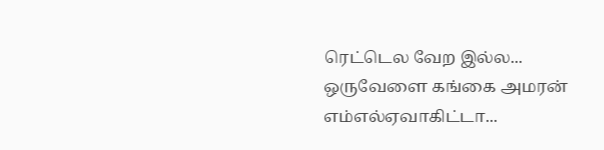ரெட்டெல வேற இல்ல... ஒருவேளை கங்கை அமரன் எம்எல்ஏவாகிட்டா...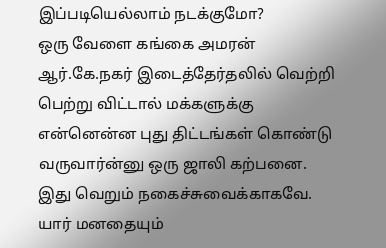இப்படியெல்லாம் நடக்குமோ?
ஒரு வேளை கங்கை அமரன் ஆர்.கே.நகர் இடைத்தேர்தலில் வெற்றி பெற்று விட்டால் மக்களுக்கு என்னென்ன புது திட்டங்கள் கொண்டு வருவார்ன்னு ஒரு ஜாலி கற்பனை. இது வெறும் நகைச்சுவைக்காகவே. யார் மனதையும்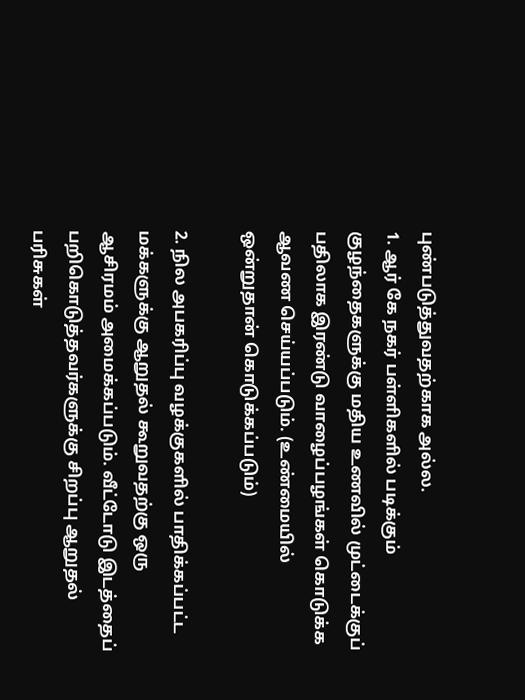புண்படுத்துவதற்காக அல்ல.
1. ஆர் கே நகர் பள்ளிகளில் படிக்கும் குழந்தைகளுக்கு மதிய உணவில் முட்டைக்குப் பதிலாக இரண்டு வாழைப்பழங்கள் கொடுக்க ஆவண செய்யப்படும். (உண்மையில் ஒன்றுதான் கொடுக்கப்படும்)

2. நில அபகரிப்பு வழக்குகளில் பாதிக்கப்பட்ட மக்களுக்கு ஆறுதல் கூறுவதற்கு ஒரு ஆசிரமம் அமைக்கப்படும். வீட்டோடு இடத்தைப் பறிகொடுத்தவர்களுக்கு சிறப்பு ஆறுதல் பரிசுகள்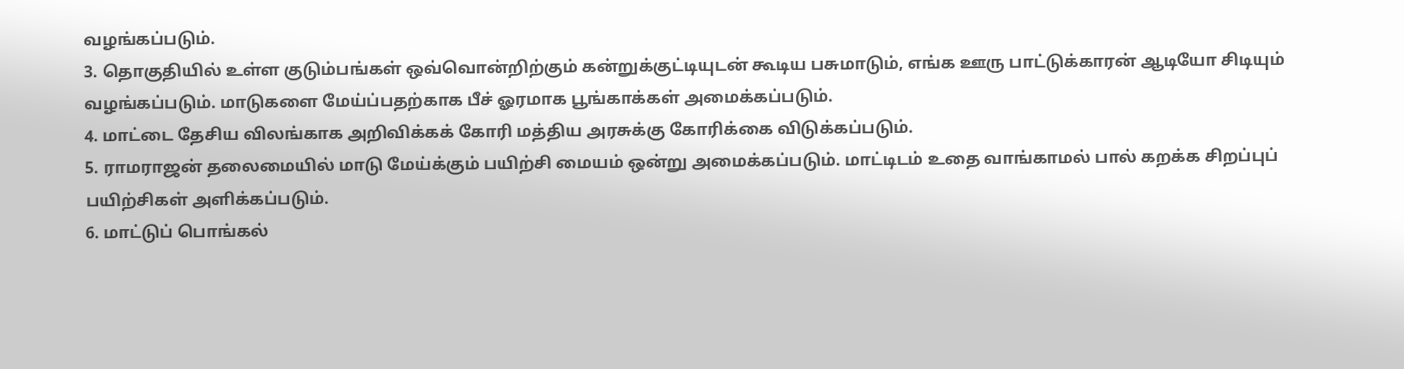வழங்கப்படும்.
3. தொகுதியில் உள்ள குடும்பங்கள் ஒவ்வொன்றிற்கும் கன்றுக்குட்டியுடன் கூடிய பசுமாடும், எங்க ஊரு பாட்டுக்காரன் ஆடியோ சிடியும் வழங்கப்படும். மாடுகளை மேய்ப்பதற்காக பீச் ஓரமாக பூங்காக்கள் அமைக்கப்படும்.
4. மாட்டை தேசிய விலங்காக அறிவிக்கக் கோரி மத்திய அரசுக்கு கோரிக்கை விடுக்கப்படும்.
5. ராமராஜன் தலைமையில் மாடு மேய்க்கும் பயிற்சி மையம் ஒன்று அமைக்கப்படும். மாட்டிடம் உதை வாங்காமல் பால் கறக்க சிறப்புப் பயிற்சிகள் அளிக்கப்படும்.
6. மாட்டுப் பொங்கல்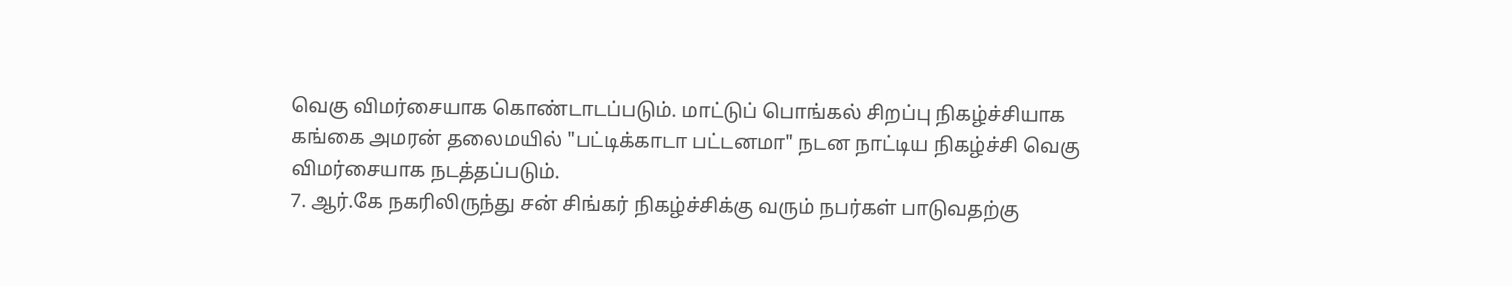வெகு விமர்சையாக கொண்டாடப்படும். மாட்டுப் பொங்கல் சிறப்பு நிகழ்ச்சியாக கங்கை அமரன் தலைமயில் "பட்டிக்காடா பட்டனமா" நடன நாட்டிய நிகழ்ச்சி வெகு விமர்சையாக நடத்தப்படும்.
7. ஆர்.கே நகரிலிருந்து சன் சிங்கர் நிகழ்ச்சிக்கு வரும் நபர்கள் பாடுவதற்கு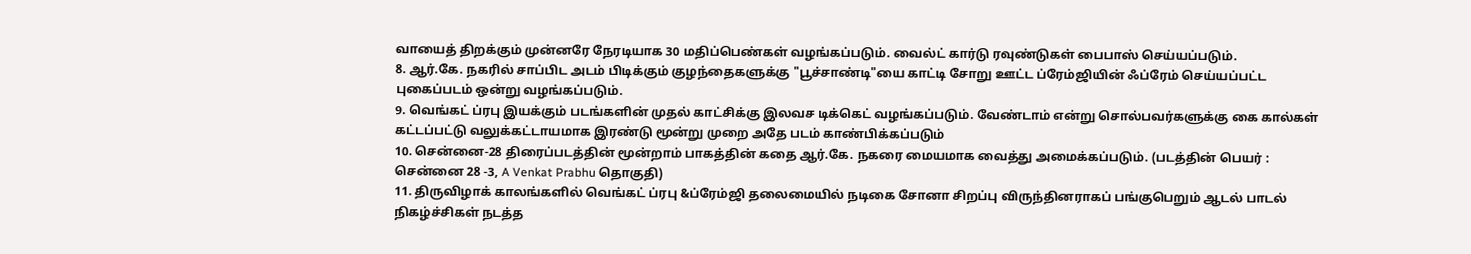வாயைத் திறக்கும் முன்னரே நேரடியாக 30 மதிப்பெண்கள் வழங்கப்படும். வைல்ட் கார்டு ரவுண்டுகள் பைபாஸ் செய்யப்படும்.
8. ஆர்.கே. நகரில் சாப்பிட அடம் பிடிக்கும் குழந்தைகளுக்கு "பூச்சாண்டி"யை காட்டி சோறு ஊட்ட ப்ரேம்ஜியின் ஃப்ரேம் செய்யப்பட்ட புகைப்படம் ஒன்று வழங்கப்படும்.
9. வெங்கட் ப்ரபு இயக்கும் படங்களின் முதல் காட்சிக்கு இலவச டிக்கெட் வழங்கப்படும். வேண்டாம் என்று சொல்பவர்களுக்கு கை கால்கள் கட்டப்பட்டு வலுக்கட்டாயமாக இரண்டு மூன்று முறை அதே படம் காண்பிக்கப்படும்
10. சென்னை-28 திரைப்படத்தின் மூன்றாம் பாகத்தின் கதை ஆர்.கே. நகரை மையமாக வைத்து அமைக்கப்படும். (படத்தின் பெயர் : சென்னை 28 -3, A Venkat Prabhu தொகுதி)
11. திருவிழாக் காலங்களில் வெங்கட் ப்ரபு &ப்ரேம்ஜி தலைமையில் நடிகை சோனா சிறப்பு விருந்தினராகப் பங்குபெறும் ஆடல் பாடல் நிகழ்ச்சிகள் நடத்த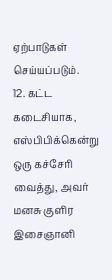ஏற்பாடுகள் செய்யப்படும்.
12. கட்ட கடைசியாக, எஸ்பிபிக்கென்று ஒரு கச்சேரி வைத்து, அவர் மனசு குளிர இசைஞானி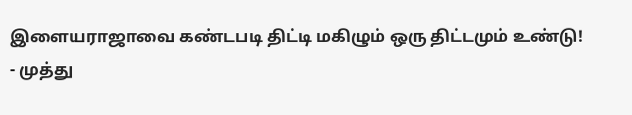இளையராஜாவை கண்டபடி திட்டி மகிழும் ஒரு திட்டமும் உண்டு!
- முத்து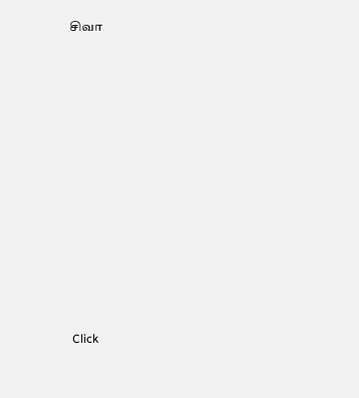சிவா












Click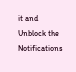it and Unblock the Notifications